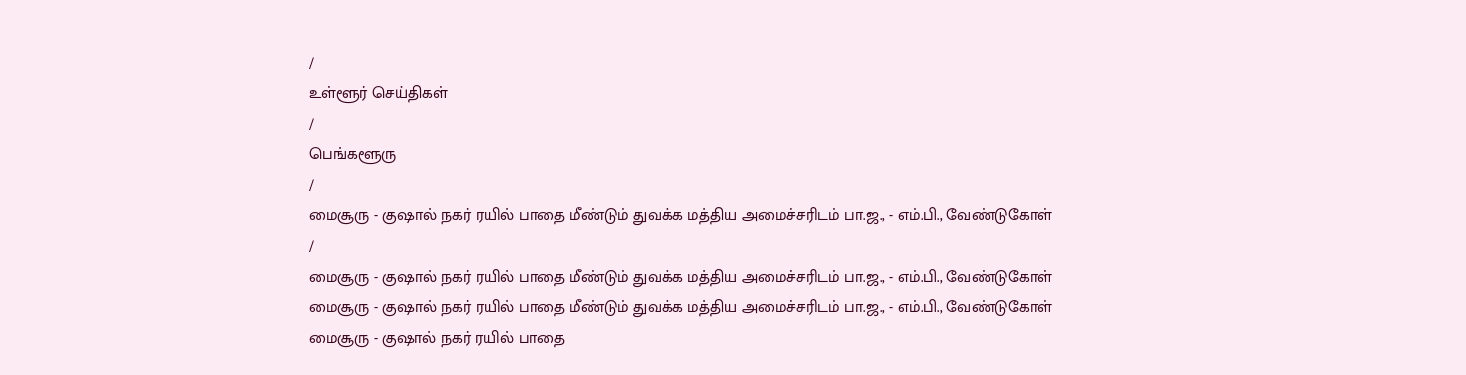/
உள்ளூர் செய்திகள்
/
பெங்களூரு
/
மைசூரு - குஷால் நகர் ரயில் பாதை மீண்டும் துவக்க மத்திய அமைச்சரிடம் பா.ஜ., - எம்.பி., வேண்டுகோள்
/
மைசூரு - குஷால் நகர் ரயில் பாதை மீண்டும் துவக்க மத்திய அமைச்சரிடம் பா.ஜ., - எம்.பி., வேண்டுகோள்
மைசூரு - குஷால் நகர் ரயில் பாதை மீண்டும் துவக்க மத்திய அமைச்சரிடம் பா.ஜ., - எம்.பி., வேண்டுகோள்
மைசூரு - குஷால் நகர் ரயில் பாதை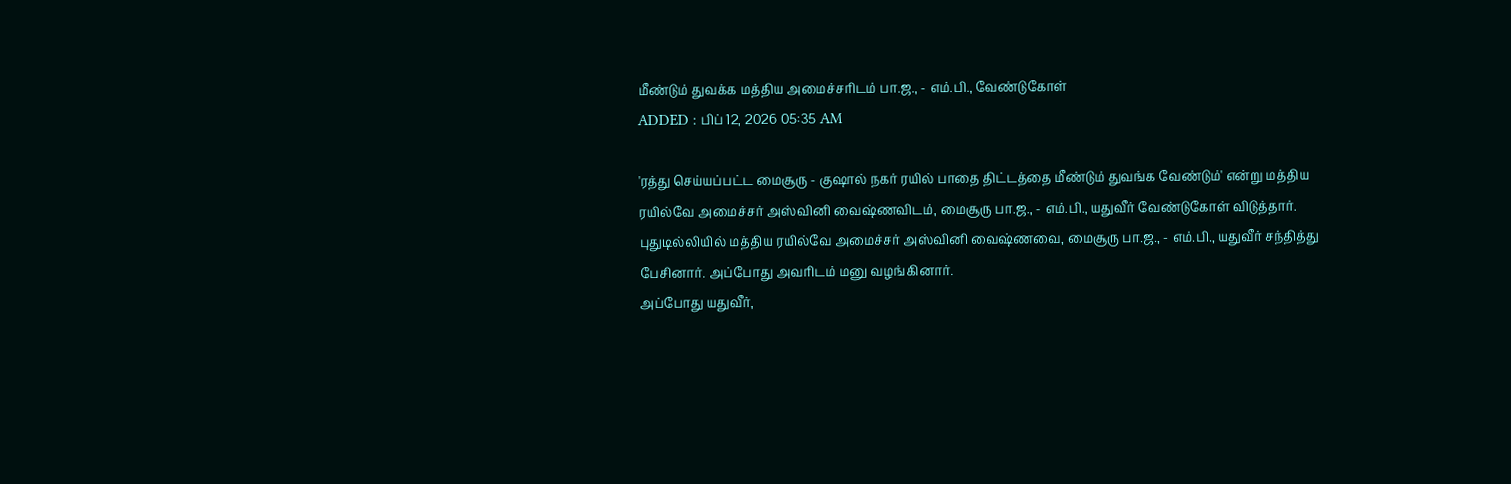மீண்டும் துவக்க மத்திய அமைச்சரிடம் பா.ஜ., - எம்.பி., வேண்டுகோள்
ADDED : பிப் 12, 2026 05:35 AM

'ரத்து செய்யப்பட்ட மைசூரு - குஷால் நகர் ரயில் பாதை திட்டத்தை மீண்டும் துவங்க வேண்டும்' என்று மத்திய ரயில்வே அமைச்சர் அஸ்வினி வைஷ்ணவிடம், மைசூரு பா.ஜ., - எம்.பி., யதுவீர் வேண்டுகோள் விடுத்தார்.
புதுடில்லியில் மத்திய ரயில்வே அமைச்சர் அஸ்வினி வைஷ்ணவை, மைசூரு பா.ஜ., - எம்.பி., யதுவீர் சந்தித்து பேசினார். அப்போது அவரிடம் மனு வழங்கினார்.
அப்போது யதுவீர்,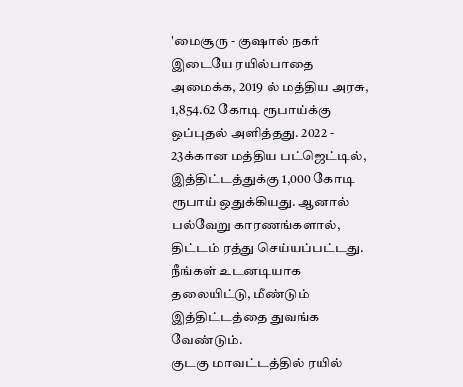'மைசூரு - குஷால் நகர் இடையே ரயில்பாதை அமைக்க, 2019 ல் மத்திய அரசு, 1,854.62 கோடி ரூபாய்க்கு ஒப்புதல் அளித்தது. 2022 - 23க்கான மத்திய பட்ஜெட்டில், இத்திட்டத்துக்கு 1,000 கோடி ரூபாய் ஒதுக்கியது. ஆனால் பல்வேறு காரணங்களால், திட்டம் ரத்து செய்யப்பட்டது. நீங்கள் உடனடியாக தலையிட்டு, மீண்டும் இத்திட்டத்தை துவங்க வேண்டும்.
குடகு மாவட்டத்தில் ரயில்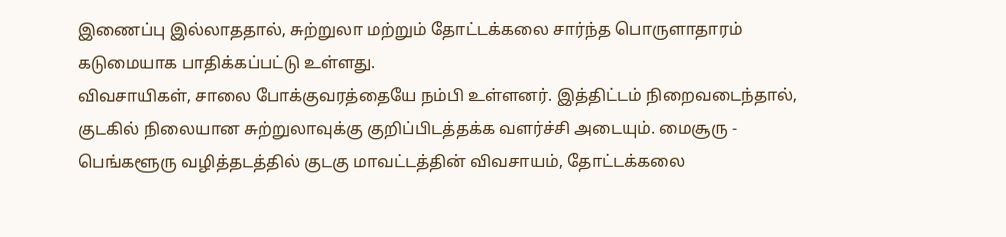இணைப்பு இல்லாததால், சுற்றுலா மற்றும் தோட்டக்கலை சார்ந்த பொருளாதாரம் கடுமையாக பாதிக்கப்பட்டு உள்ளது.
விவசாயிகள், சாலை போக்குவரத்தையே நம்பி உள்ளனர். இத்திட்டம் நிறைவடைந்தால், குடகில் நிலையான சுற்றுலாவுக்கு குறிப்பிடத்தக்க வளர்ச்சி அடையும். மைசூரு - பெங்களூரு வழித்தடத்தில் குடகு மாவட்டத்தின் விவசாயம், தோட்டக்கலை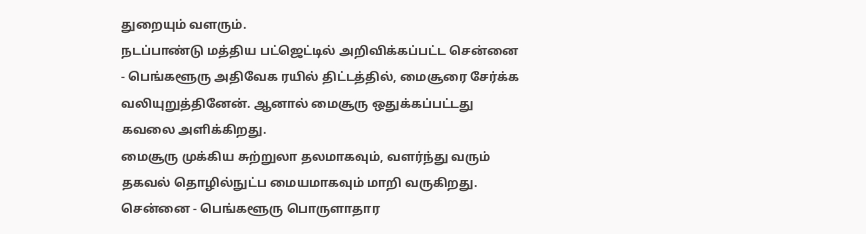துறையும் வளரும்.
நடப்பாண்டு மத்திய பட்ஜெட்டில் அறிவிக்கப்பட்ட சென்னை - பெங்களூரு அதிவேக ரயில் திட்டத்தில், மைசூரை சேர்க்க வலியுறுத்தினேன். ஆனால் மைசூரு ஒதுக்கப்பட்டது கவலை அளிக்கிறது.
மைசூரு முக்கிய சுற்றுலா தலமாகவும், வளர்ந்து வரும் தகவல் தொழில்நுட்ப மையமாகவும் மாறி வருகிறது. சென்னை - பெங்களூரு பொருளாதார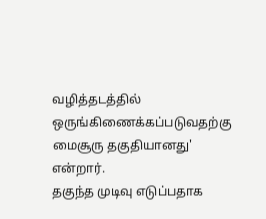வழித்தடத்தில் ஒருங்கிணைக்கப்படுவதற்கு மைசூரு தகுதியானது' என்றார்.
தகுந்த முடிவு எடுப்பதாக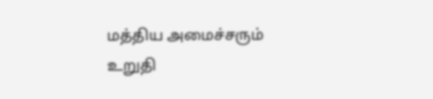மத்திய அமைச்சரும் உறுதி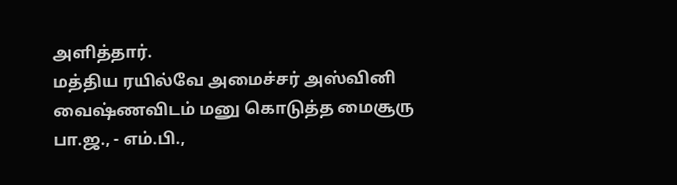அளித்தார்.
மத்திய ரயில்வே அமைச்சர் அஸ்வினி வைஷ்ணவிடம் மனு கொடுத்த மைசூரு பா.ஜ., - எம்.பி.,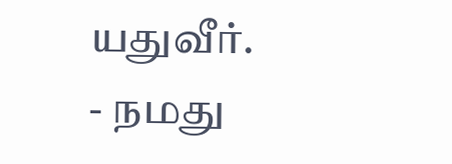யதுவீர்.
- நமது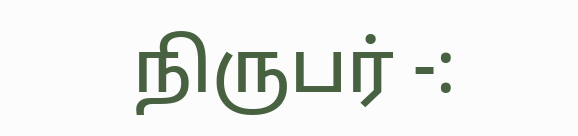நிருபர் -: